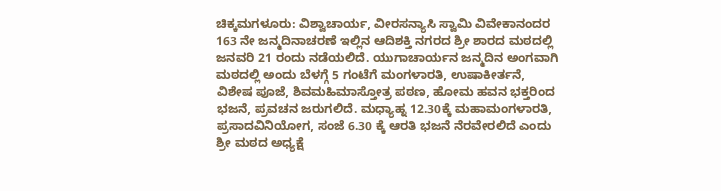ಚಿಕ್ಕಮಗಳೂರು: ವಿಶ್ವಾಚಾರ್ಯ, ವೀರಸನ್ಯಾಸಿ ಸ್ವಾಮಿ ವಿವೇಕಾನಂದರ 163 ನೇ ಜನ್ಮದಿನಾಚರಣೆ ಇಲ್ಲಿನ ಆದಿಶಕ್ತಿ ನಗರದ ಶ್ರೀ ಶಾರದ ಮಠದಲ್ಲಿ ಜನವರಿ 21 ರಂದು ನಡೆಯಲಿದೆ. ಯುಗಾಚಾರ್ಯನ ಜನ್ಮದಿನ ಅಂಗವಾಗಿ ಮಠದಲ್ಲಿ ಅಂದು ಬೆಳಗ್ಗೆ 5 ಗಂಟೆಗೆ ಮಂಗಳಾರತಿ, ಉಷಾಕೀರ್ತನೆ, ವಿಶೇಷ ಪೂಜೆ, ಶಿವಮಹಿಮಾಸ್ತೋತ್ರ ಪಠಣ, ಹೋಮ ಹವನ ಭಕ್ತರಿಂದ ಭಜನೆ, ಪ್ರವಚನ ಜರುಗಲಿದೆ. ಮಧ್ಯಾಹ್ನ 12.30ಕ್ಕೆ ಮಹಾಮಂಗಳಾರತಿ, ಪ್ರಸಾದವಿನಿಯೋಗ, ಸಂಜೆ 6.30 ಕ್ಕೆ ಆರತಿ ಭಜನೆ ನೆರವೇರಲಿದೆ ಎಂದು ಶ್ರೀ ಮಠದ ಅಧ್ಯಕ್ಷೆ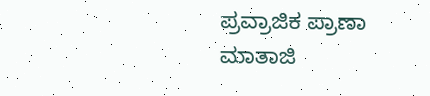ಪ್ರವ್ರಾಜಿಕ ಪ್ರಾಣಾ ಮಾತಾಜಿ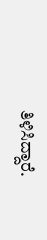ತಿಳಿಸಿದ್ದಾರೆ.